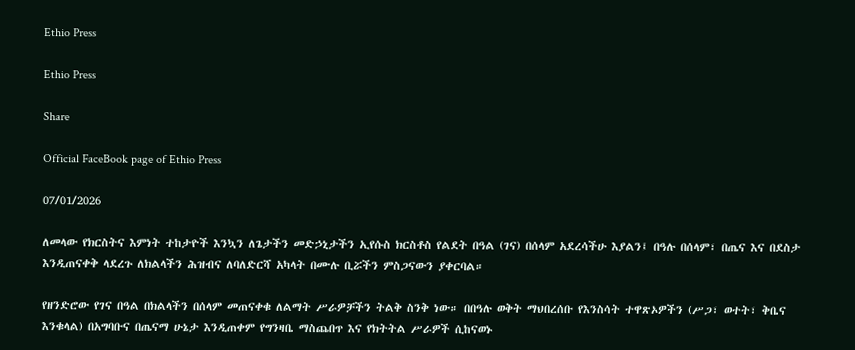Ethio Press

Ethio Press

Share

Official FaceBook page of Ethio Press

07/01/2026

ለመላው የክርስትና እምነት ተከታዮች እንኳን ለጌታችን መድኃኒታችን ኢየሱስ ክርስቶስ የልደት በዓል (ገና) በሰላም አደረሳችሁ እያልን፤ በዓሉ በሰላም፣ በጤና እና በደስታ እንዲጠናቀቅ ላደረጉ ለክልላችን ሕዝብና ለባለድርሻ አካላት በሙሉ ቢሯችን ምስጋናውን ያቀርባል።

የዘንድሮው የገና በዓል በክልላችን በሰላም መጠናቀቁ ለልማት ሥራዎቻችን ትልቅ ስንቅ ነው። በበዓሉ ወቅት ማህበረሰቡ የእንስሳት ተዋጽኦዎችን (ሥጋ፣ ወተት፣ ቅቤና እንቁላል) በአግባቡና በጤናማ ሁኔታ እንዲጠቀም የግንዛቤ ማስጨበጥ እና የክትትል ሥራዎች ሲከናወኑ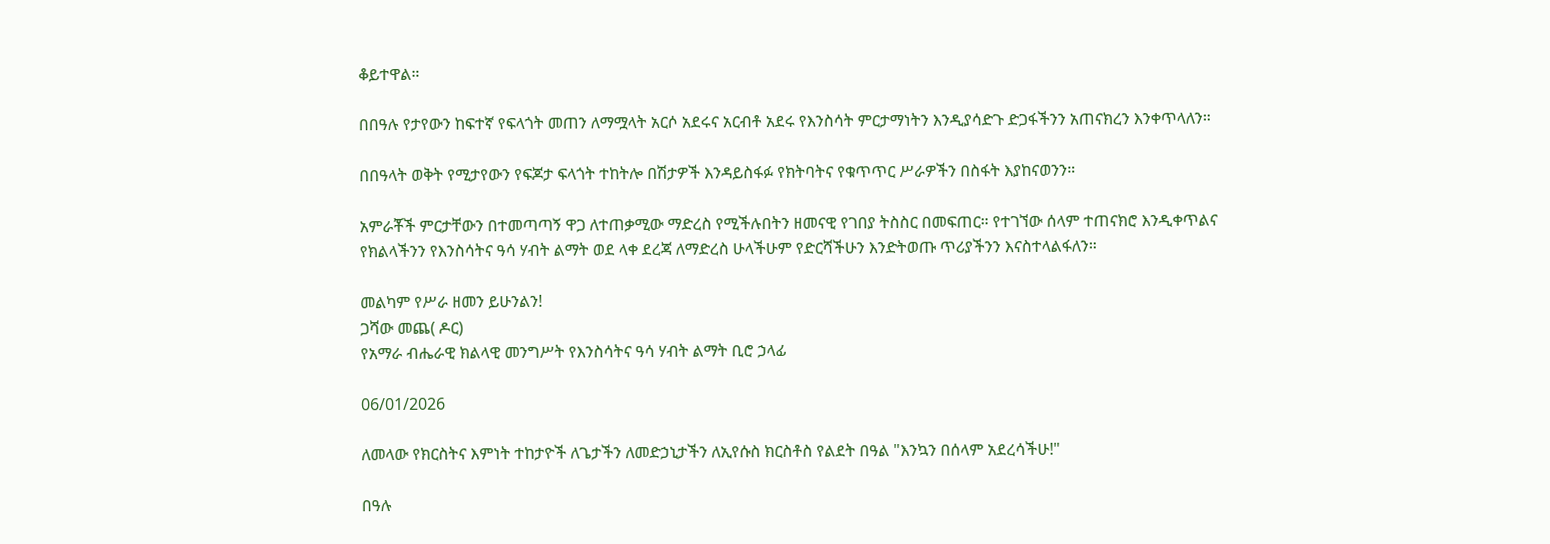ቆይተዋል።

በበዓሉ የታየውን ከፍተኛ የፍላጎት መጠን ለማሟላት አርሶ አደሩና አርብቶ አደሩ የእንስሳት ምርታማነትን እንዲያሳድጉ ድጋፋችንን አጠናክረን እንቀጥላለን።

በበዓላት ወቅት የሚታየውን የፍጆታ ፍላጎት ተከትሎ በሽታዎች እንዳይስፋፉ የክትባትና የቁጥጥር ሥራዎችን በስፋት እያከናወንን።

አምራቾች ምርታቸውን በተመጣጣኝ ዋጋ ለተጠቃሚው ማድረስ የሚችሉበትን ዘመናዊ የገበያ ትስስር በመፍጠር። የተገኘው ሰላም ተጠናክሮ እንዲቀጥልና የክልላችንን የእንስሳትና ዓሳ ሃብት ልማት ወደ ላቀ ደረጃ ለማድረስ ሁላችሁም የድርሻችሁን እንድትወጡ ጥሪያችንን እናስተላልፋለን።

መልካም የሥራ ዘመን ይሁንልን!
ጋሻው መጨ( ዶር)
የአማራ ብሔራዊ ክልላዊ መንግሥት የእንስሳትና ዓሳ ሃብት ልማት ቢሮ ኃላፊ

06/01/2026

ለመላው የክርስትና እምነት ተከታዮች ለጌታችን ለመድኃኒታችን ለኢየሱስ ክርስቶስ የልደት በዓል "እንኳን በሰላም አደረሳችሁ!"

በዓሉ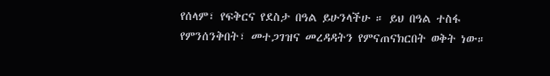የሰላም፣ የፍቅርና የደስታ በዓል ይሁንላችሁ ። ይህ በዓል ተስፋ የምንሰንቅበት፣ መተጋገዝና መረዳዳትን የምናጠናክርበት ወቅት ነው።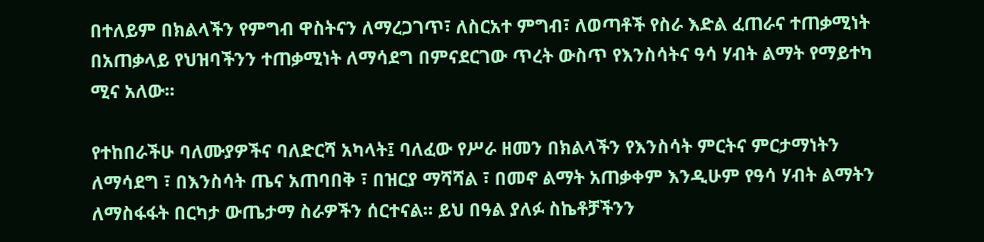በተለይም በክልላችን የምግብ ዋስትናን ለማረጋገጥ፣ ለስርአተ ምግብ፣ ለወጣቶች የስራ እድል ፈጠራና ተጠቃሚነት በአጠቃላይ የህዝባችንን ተጠቃሚነት ለማሳደግ በምናደርገው ጥረት ውስጥ የእንስሳትና ዓሳ ሃብት ልማት የማይተካ ሚና አለው።

የተከበራችሁ ባለሙያዎችና ባለድርሻ አካላት፤ ባለፈው የሥራ ዘመን በክልላችን የእንስሳት ምርትና ምርታማነትን ለማሳደግ ፣ በእንስሳት ጤና አጠባበቅ ፣ በዝርያ ማሻሻል ፣ በመኖ ልማት አጠቃቀም እንዲሁም የዓሳ ሃብት ልማትን ለማስፋፋት በርካታ ውጤታማ ስራዎችን ሰርተናል። ይህ በዓል ያለፉ ስኬቶቻችንን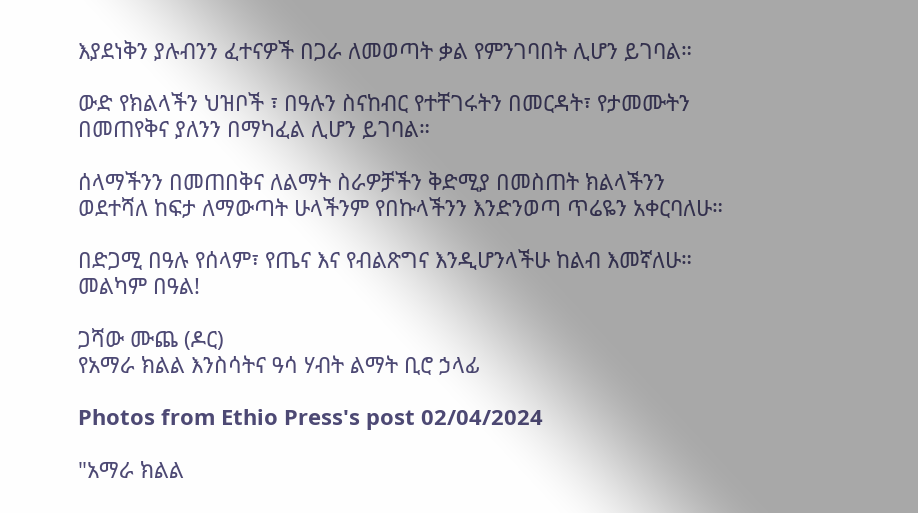እያደነቅን ያሉብንን ፈተናዎች በጋራ ለመወጣት ቃል የምንገባበት ሊሆን ይገባል።

ውድ የክልላችን ህዝቦች ፣ በዓሉን ስናከብር የተቸገሩትን በመርዳት፣ የታመሙትን በመጠየቅና ያለንን በማካፈል ሊሆን ይገባል።

ሰላማችንን በመጠበቅና ለልማት ስራዎቻችን ቅድሚያ በመስጠት ክልላችንን ወደተሻለ ከፍታ ለማውጣት ሁላችንም የበኩላችንን እንድንወጣ ጥሬዬን አቀርባለሁ።

በድጋሚ በዓሉ የሰላም፣ የጤና እና የብልጽግና እንዲሆንላችሁ ከልብ እመኛለሁ።
መልካም በዓል!

ጋሻው ሙጨ (ዶር)
የአማራ ክልል እንስሳትና ዓሳ ሃብት ልማት ቢሮ ኃላፊ

Photos from Ethio Press's post 02/04/2024

"አማራ ክልል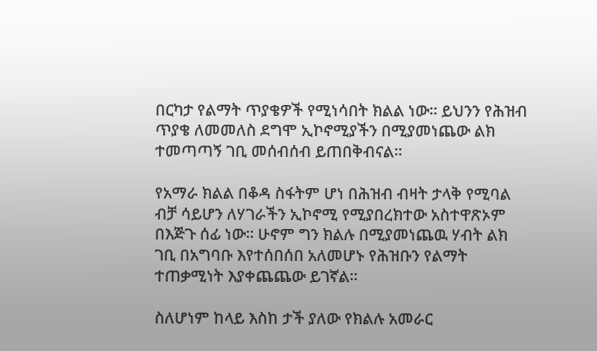በርካታ የልማት ጥያቄዎች የሚነሳበት ክልል ነው። ይህንን የሕዝብ ጥያቄ ለመመለስ ደግሞ ኢኮኖሚያችን በሚያመነጨው ልክ ተመጣጣኝ ገቢ መሰብሰብ ይጠበቅብናል።

የአማራ ክልል በቆዳ ስፋትም ሆነ በሕዝብ ብዛት ታላቅ የሚባል ብቻ ሳይሆን ለሃገራችን ኢኮኖሚ የሚያበረክተው አስተዋጽኦም በእጅጉ ሰፊ ነው። ሁኖም ግን ክልሉ በሚያመነጨዉ ሃብት ልክ ገቢ በአግባቡ እየተሰበሰበ አለመሆኑ የሕዝቡን የልማት ተጠቃሚነት እያቀጨጨው ይገኛል።

ስለሆነም ከላይ እስከ ታች ያለው የክልሉ አመራር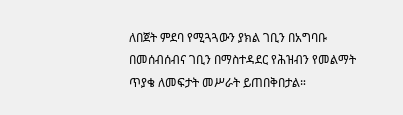ለበጀት ምደባ የሚጓጓውን ያክል ገቢን በአግባቡ በመሰብሰብና ገቢን በማስተዳደር የሕዝብን የመልማት ጥያቄ ለመፍታት መሥራት ይጠበቅበታል።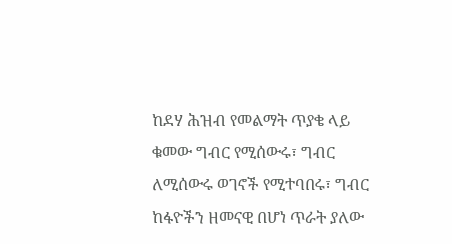ከደሃ ሕዝብ የመልማት ጥያቄ ላይ ቁመው ግብር የሚሰውሩ፣ ግብር ለሚሰውሩ ወገኖች የሚተባበሩ፣ ግብር ከፋዮችን ዘመናዊ በሆነ ጥራት ያለው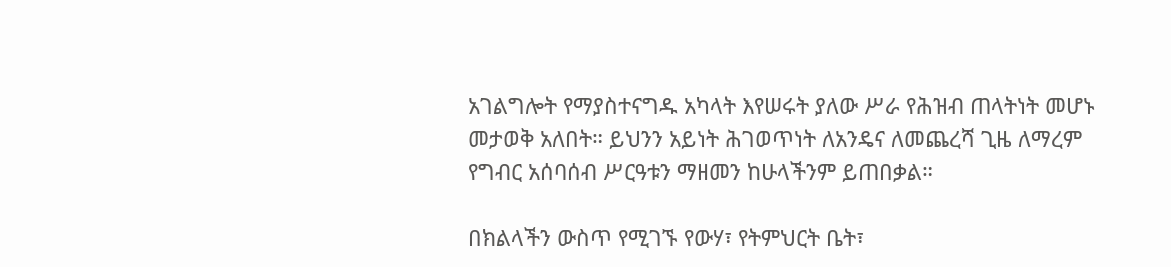አገልግሎት የማያስተናግዱ አካላት እየሠሩት ያለው ሥራ የሕዝብ ጠላትነት መሆኑ መታወቅ አለበት። ይህንን አይነት ሕገወጥነት ለአንዴና ለመጨረሻ ጊዜ ለማረም የግብር አሰባሰብ ሥርዓቱን ማዘመን ከሁላችንም ይጠበቃል።

በክልላችን ውስጥ የሚገኙ የውሃ፣ የትምህርት ቤት፣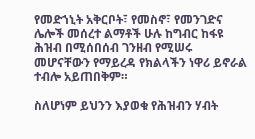የመድኀኒት አቅርቦት፣ የመስኖ፣ የመንገድና ሌሎች መሰረተ ልማቶች ሁሉ ከግብር ከፋዩ ሕዝብ በሚሰበሰብ ገንዘብ የሚሠሩ መሆናቸውን የማይረዳ የክልላችን ነዋሪ ይኖራል ተብሎ አይጠበቅም።

ስለሆነም ይህንን እያወቁ የሕዝብን ሃብት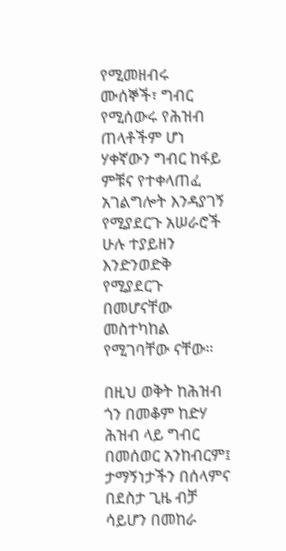የሚመዘብሩ ሙሰኞች፣ ግብር የሚሰውሩ የሕዝብ ጠላቶችም ሆነ ሃቀኛውን ግብር ከፋይ ምቹና የተቀላጠፈ አገልግሎት እንዳያገኝ የሚያደርጉ አሠራሮች ሁሉ ተያይዘን እንድንወድቅ የሚያደርጉ በመሆናቸው መስተካከል የሚገባቸው ናቸው።

በዚህ ወቅት ከሕዝብ ጎን በመቆም ከድሃ ሕዝብ ላይ ግብር በመሰወር አንከብርም፤ ታማኝነታችን በሰላምና በደስታ ጊዜ ብቻ ሳይሆን በመከራ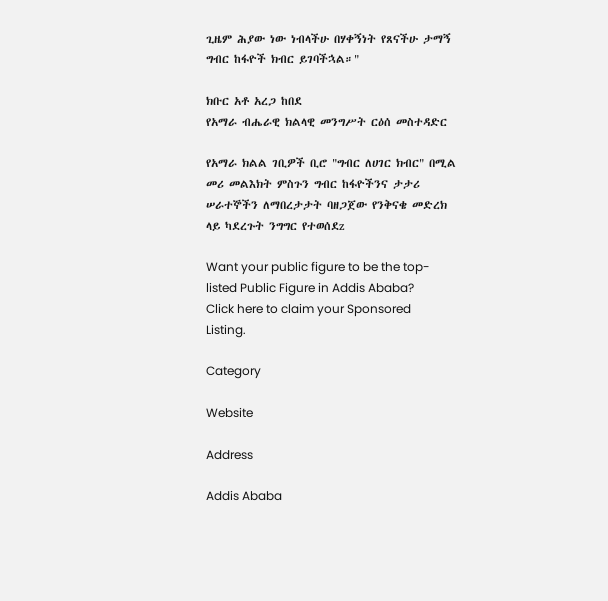ጊዜም ሕያው ነው ነብላችሁ በሃቀኝነት የጸናችሁ ታማኝ ግብር ከፋዮች ክብር ይገባችኋል።"

ክቡር አቶ አረጋ ከበደ
የአማራ ብሔራዊ ክልላዊ መንግሥት ርዕሰ መስተዳድር

የአማራ ክልል ገቢዎች ቢሮ "ግብር ለሀገር ክብር" በሚል መሪ መልእክት ምስጉን ግብር ከፋዮችንና ታታሪ ሠራተኞችን ለማበረታታት ባዘጋጀው የንቅናቄ መድረክ ላይ ካደረጉት ንግግር የተወሰደz

Want your public figure to be the top-listed Public Figure in Addis Ababa?
Click here to claim your Sponsored Listing.

Category

Website

Address

Addis Ababa